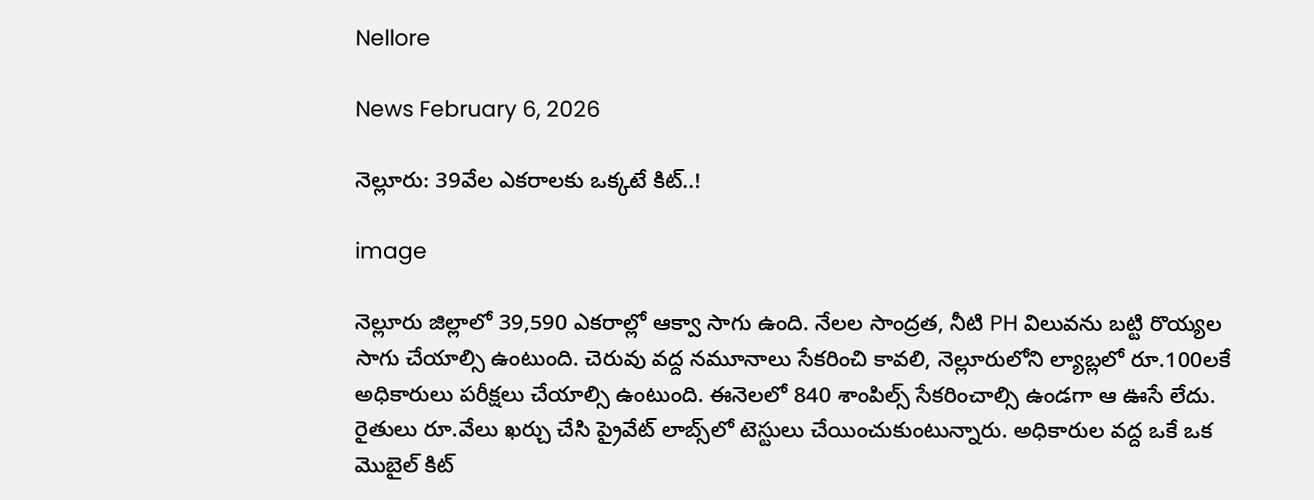Nellore

News February 6, 2026

నెల్లూరు: 39వేల ఎకరాలకు ఒక్కటే కిట్..!

image

నెల్లూరు జిల్లాలో 39,590 ఎకరాల్లో ఆక్వా సాగు ఉంది. నేలల సాంద్రత, నీటి PH విలువను బట్టి రొయ్యల సాగు చేయాల్సి ఉంటుంది. చెరువు వద్ద నమూనాలు సేకరించి కావలి, నెల్లూరులోని ల్యాబ్లలో రూ.100లకే అధికారులు పరీక్షలు చేయాల్సి ఉంటుంది. ఈనెలలో 840 శాంపిల్స్ సేకరించాల్సి ఉండగా ఆ ఊసే లేదు. రైతులు రూ.వేలు ఖర్చు చేసి ప్రైవేట్ లాబ్స్‌లో టెస్టులు చేయించుకుంటున్నారు. అధికారుల వద్ద ఒకే ఒక మొబైల్ కిట్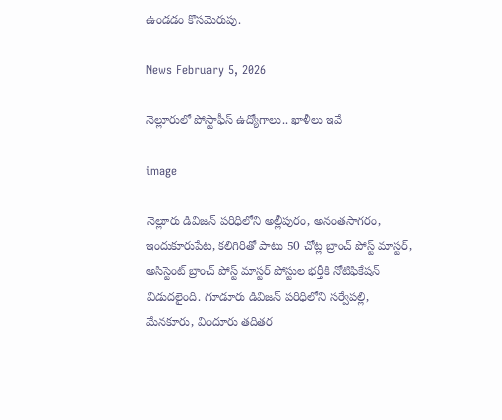ఉండడం కొసమెరుపు.

News February 5, 2026

నెల్లూరులో పోస్టాఫీస్ ఉద్యోగాలు.. ఖాళీలు ఇవే

image

నెల్లూరు డివిజన్ పరిధిలోని అల్లీపురం, అనంతసాగరం, ఇందుకూరుపేట, కలిగిరితో పాటు 50 చోట్ల బ్రాంచ్ పోస్ట్ మాస్టర్, అసిస్టెంట్ బ్రాంచ్ పోస్ట్ మాస్టర్ పోస్టుల భర్తీకి నోటిఫికేషన్ విడుదలైంది. గూడూరు డివిజన్ పరిధిలోని సర్వేపల్లి, మేనకూరు, విందూరు తదితర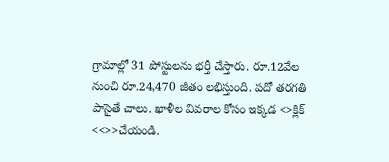గ్రామాల్లో 31 పోస్టులను భర్తీ చేస్తారు. రూ.12వేల నుంచి రూ.24,470 జీతం లభిస్తుంది. పదో తరగతి పాసైతే చాలు. ఖాళీల వివరాల కోసం ఇక్కడ <>క్లిక్ <<>>చేయండి.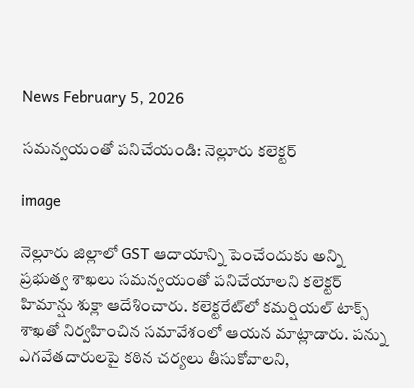News February 5, 2026

సమన్వయంతో పనిచేయండి: నెల్లూరు కలెక్టర్

image

నెల్లూరు జిల్లాలో GST ఆదాయాన్ని పెంచేందుకు అన్ని ప్రభుత్వ శాఖలు సమన్వయంతో పనిచేయాలని కలెక్టర్ హిమాన్షు శుక్లా ఆదేశించారు. కలెక్టరేట్‌లో కమర్షియల్ టాక్స్ శాఖతో నిర్వహించిన సమావేశంలో ఆయన మాట్లాడారు. పన్ను ఎగవేతదారులపై కఠిన చర్యలు తీసుకోవాలని,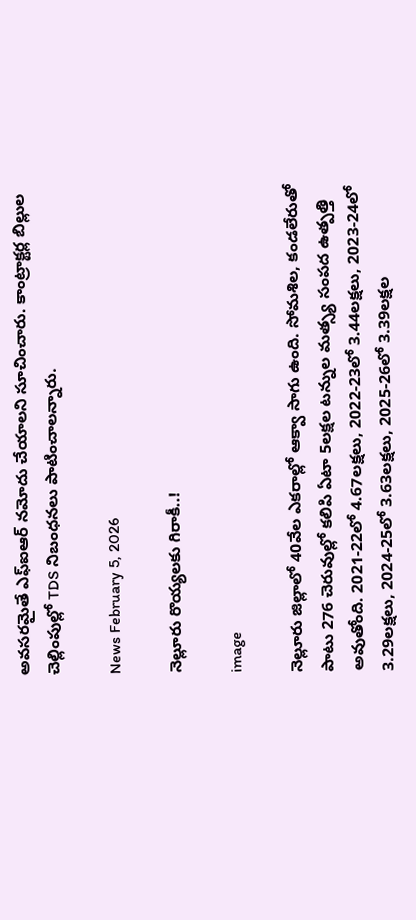అవసరమైతే ఎఫ్ఐఆర్ నమోదు చేయాలని సూచించారు. కాంట్రాక్టర్ల బిల్లుల చెల్లింపుల్లో TDS నిబంధనలు పాటించాలన్నారు.

News February 5, 2026

నెల్లూరు రొయ్యలకు గిరాకీ..!

image

నెల్లూరు జిల్లాలో 40వేల ఎకరాల్లో ఆక్వా సాగు ఉంది. సోమశిల, కండలేరుతో పాటు 276 చెరువుల్లో కలిపి ఏటా 5లక్షల టన్నుల మత్స్య సంపద ఉత్పత్తి అవుతోంది. 2021-22లో 4.67లక్షలు, 2022-23లో 3.44లక్షలు, 2023-24లో 3.29లక్షలు, 2024-25లో 3.63లక్షలు, 2025-26లో 3.39లక్షల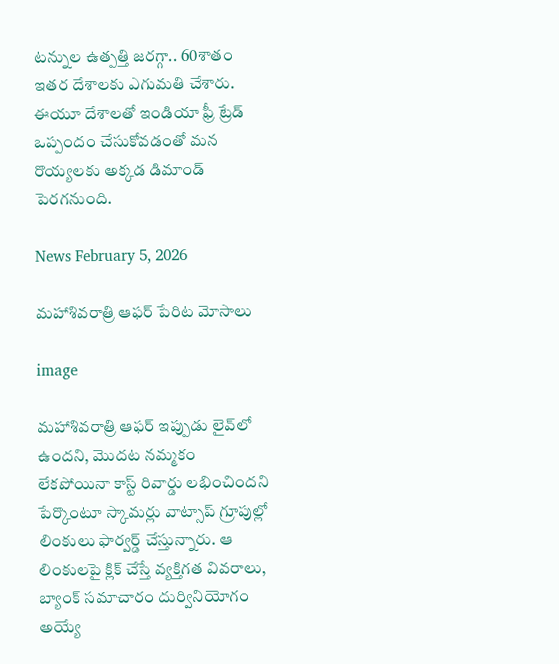టన్నుల ఉత్పత్తి జరగ్గా.. 60శాతం ఇతర దేశాలకు ఎగుమతి చేశారు. ఈయూ దేశాలతో ఇండియా ఫ్రీ ట్రేడ్ ఒప్పందం చేసుకోవడంతో మన రొయ్యలకు అక్కడ డిమాండ్ పెరగనుంది.

News February 5, 2026

మహాశివరాత్రి ఆఫర్ పేరిట మోసాలు

image

మహాశివరాత్రి ఆఫర్ ఇప్పుడు లైవ్‌లో ఉందని, మొదట నమ్మకం లేకపోయినా కాస్ట్ రివార్డు లభించిందని పేర్కొంటూ స్కామర్లు వాట్సాప్ గ్రూపుల్లో లింకులు ఫార్వర్డ్ చేస్తున్నారు. ఆ లింకులపై క్లిక్ చేస్తే వ్యక్తిగత వివరాలు, బ్యాంక్ సమాచారం దుర్వినియోగం అయ్యే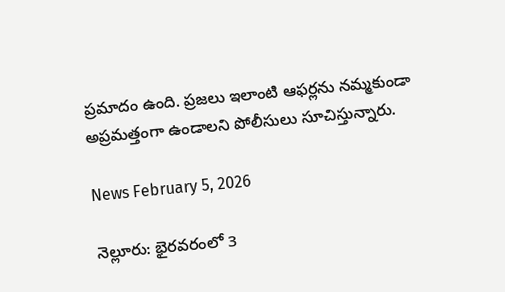ప్రమాదం ఉంది. ప్రజలు ఇలాంటి ఆఫర్లను నమ్మకుండా అప్రమత్తంగా ఉండాలని పోలీసులు సూచిస్తున్నారు.

News February 5, 2026

నెల్లూరు: భైరవరంలో 3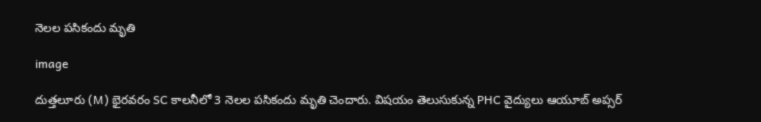నెలల పసికందు మృతి

image

దుత్తలూరు (M) భైరవరం SC కాలనీలో 3 నెలల పసికందు మృతి చెందారు. విషయం తెలుసుకున్న PHC వైద్యులు ఆయూబ్ అప్సర్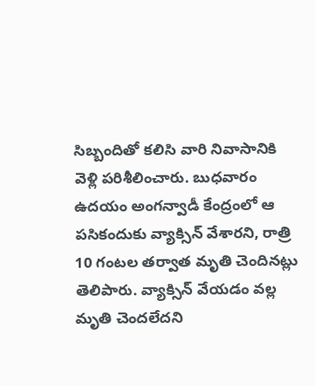సిబ్బందితో కలిసి వారి నివాసానికి వెళ్లి పరిశీలించారు. బుధవారం ఉదయం అంగన్వాడీ కేంద్రంలో ఆ పసికందుకు వ్యాక్సిన్ వేశారని, రాత్రి 10 గంటల తర్వాత మృతి చెందినట్లు తెలిపారు. వ్యాక్సిన్ వేయడం వల్ల మృతి చెందలేదని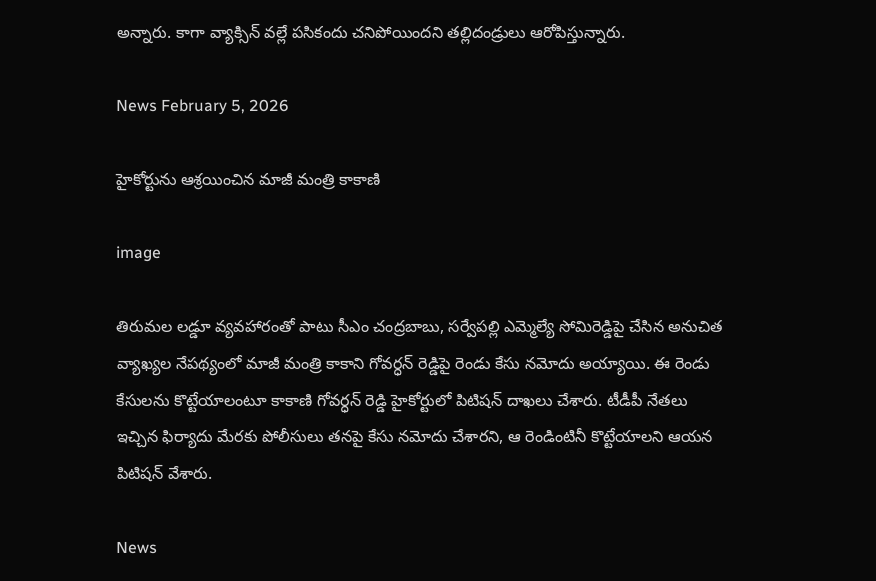అన్నారు. కాగా వ్యాక్సిన్ వల్లే పసికందు చనిపోయిందని తల్లిదండ్రులు ఆరోపిస్తున్నారు.

News February 5, 2026

హైకోర్టును ఆశ్రయించిన మాజీ మంత్రి కాకాణి

image

తిరుమల లడ్డూ వ్యవహారంతో పాటు సీఎం చంద్రబాబు, సర్వేపల్లి ఎమ్మెల్యే సోమిరెడ్డిపై చేసిన అనుచిత వ్యాఖ్యల నేపథ్యంలో మాజీ మంత్రి కాకాని గోవర్ధన్ రెడ్డిపై రెండు కేసు నమోదు అయ్యాయి. ఈ రెండు కేసులను కొట్టేయాలంటూ కాకాణి గోవర్ధన్ రెడ్డి హైకోర్టులో పిటిషన్ దాఖలు చేశారు. టీడీపీ నేతలు ఇచ్చిన ఫిర్యాదు మేరకు పోలీసులు తనపై కేసు నమోదు చేశారని, ఆ రెండింటినీ కొట్టేయాలని ఆయన పిటిషన్ వేశారు.

News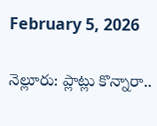February 5, 2026

నెల్లూరు: ప్లాట్లు కొన్నారా..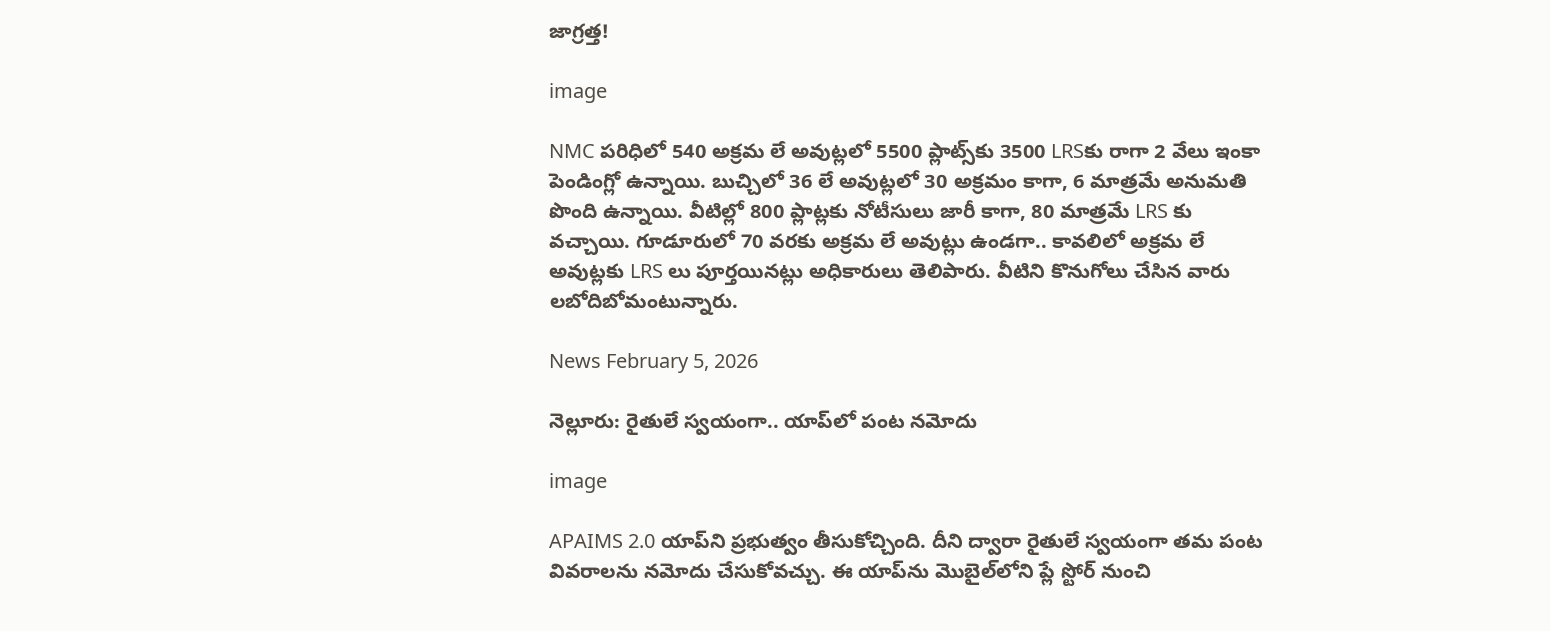జాగ్రత్త!

image

NMC పరిధిలో 540 అక్రమ లే అవుట్లలో 5500 ప్లాట్స్‌కు 3500 LRSకు రాగా 2 వేలు ఇంకా పెండింగ్లో ఉన్నాయి. బుచ్చిలో 36 లే అవుట్లలో 30 అక్రమం కాగా, 6 మాత్రమే అనుమతి పొంది ఉన్నాయి. వీటిల్లో 800 ప్లాట్లకు నోటీసులు జారీ కాగా, 80 మాత్రమే LRS కు వచ్చాయి. గూడూరులో 70 వరకు అక్రమ లే అవుట్లు ఉండగా.. కావలిలో అక్రమ లే అవుట్లకు LRS లు పూర్తయినట్లు అధికారులు తెలిపారు. వీటిని కొనుగోలు చేసిన వారు లబోదిబోమంటున్నారు.

News February 5, 2026

నెల్లూరు: రైతులే స్వయంగా.. యాప్‌లో పంట నమోదు

image

APAIMS 2.0 యాప్‌ని ప్రభుత్వం తీసుకోచ్చింది. దీని ద్వారా రైతులే స్వయంగా తమ పంట వివరాలను నమోదు చేసుకోవచ్చు. ఈ యాప్‌ను మొబైల్‌లోని ప్లే స్టోర్ నుంచి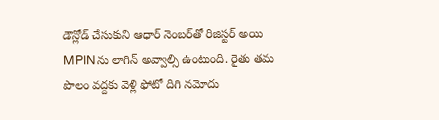డౌన్లోడ్ చేసుకుని ఆధార్ నెంబర్‌తో రిజిస్టర్ అయి MPINను లాగిన్ అవ్వాల్సి ఉంటుంది. రైతు తమ పొలం వద్దకు వెళ్లి ఫోటో దిగి నమోదు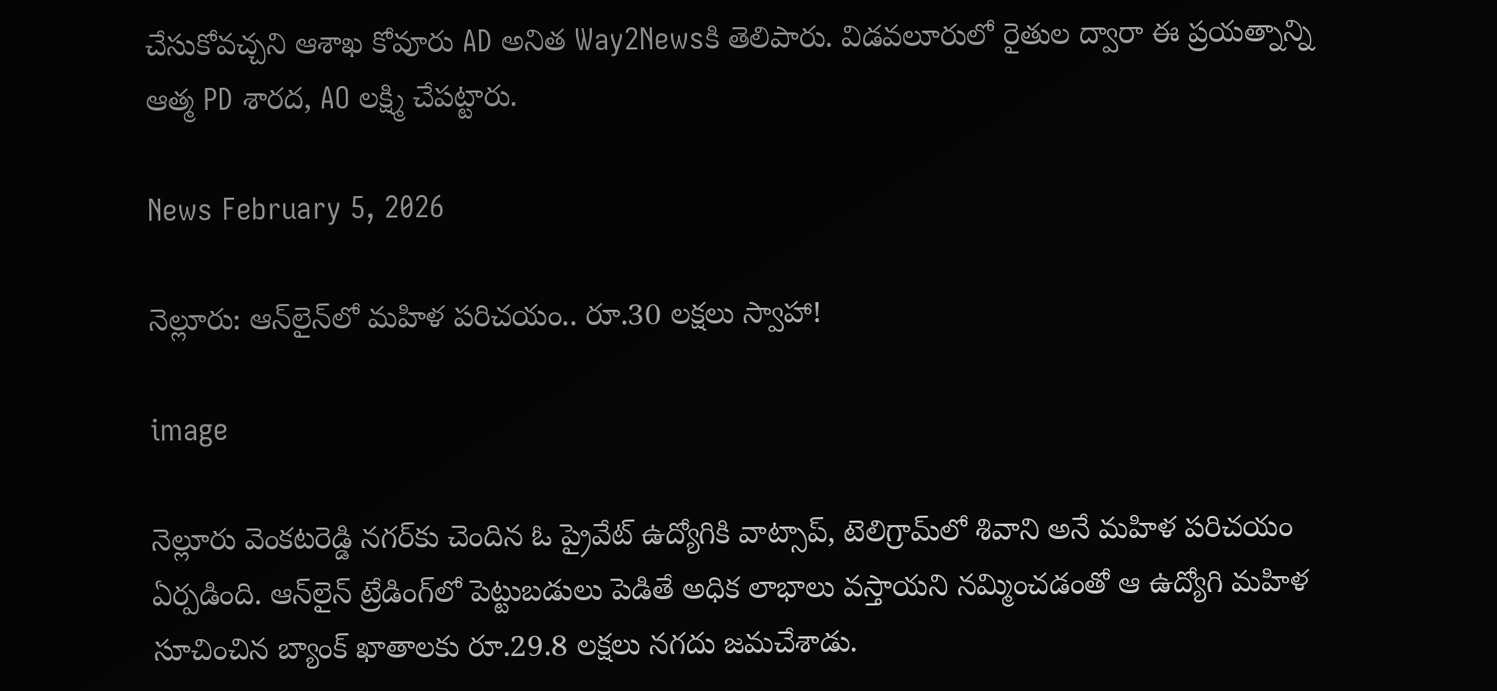చేసుకోవచ్చని ఆశాఖ కోవూరు AD అనిత Way2Newsకి తెలిపారు. విడవలూరులో రైతుల ద్వారా ఈ ప్రయత్నాన్ని ఆత్మ PD శారద, AO లక్ష్మి చేపట్టారు.

News February 5, 2026

నెల్లూరు: ఆన్‌లైన్‌లో మహిళ పరిచయం.. రూ.30 లక్షలు స్వాహా!

image

నెల్లూరు వెంకటరెడ్డి నగర్‌కు చెందిన ఓ ప్రైవేట్ ఉద్యోగికి వాట్సాప్, టెలిగ్రామ్‌లో శివాని అనే మహిళ పరిచయం ఏర్పడింది. ఆన్‌లైన్ ట్రేడింగ్‌లో పెట్టుబడులు పెడితే అధిక లాభాలు వస్తాయని నమ్మించడంతో ఆ ఉద్యోగి మహిళ సూచించిన బ్యాంక్ ఖాతాలకు రూ.29.8 లక్షలు నగదు జమచేశాడు.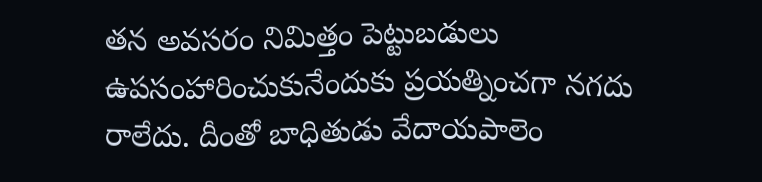తన అవసరం నిమిత్తం పెట్టుబడులు ఉపసంహారించుకునేందుకు ప్రయత్నించగా నగదు రాలేదు. దీంతో బాధితుడు వేదాయపాలెం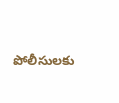పోలీసులకు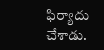ఫిర్యాదు చేశాడు.